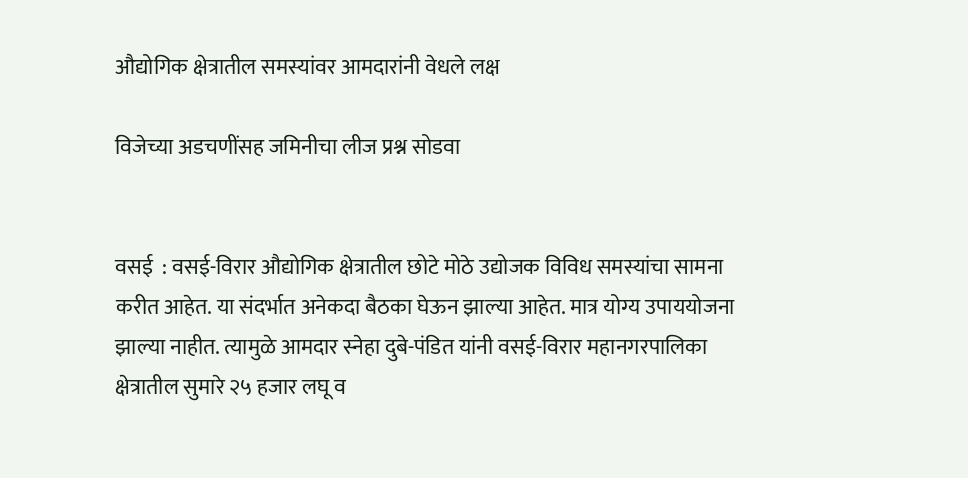औद्योगिक क्षेत्रातील समस्यांवर आमदारांनी वेधले लक्ष

विजेच्या अडचणींसह जमिनीचा लीज प्रश्न सोडवा


वसई  : वसई-विरार औद्योगिक क्षेत्रातील छोटे मोठे उद्योजक विविध समस्यांचा सामना करीत आहेत. या संदर्भात अनेकदा बैठका घेऊन झाल्या आहेत. मात्र योग्य उपाययोजना झाल्या नाहीत. त्यामुळे आमदार स्नेहा दुबे-पंडित यांनी वसई-विरार महानगरपालिका क्षेत्रातील सुमारे २५ हजार लघू व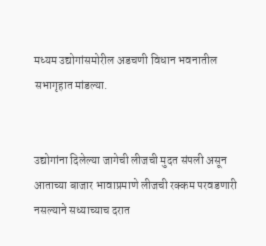मध्यम उद्योगांसमोरील अडचणी विधान भवनातील सभागृहात मांडल्या.


उद्योगांना दिलेल्या जागेची लीजची मुदत संपली असून आताच्या बाजार भावाप्रमाणे लीजची रक्कम परवडणारी नसल्याने सध्याच्याच दरात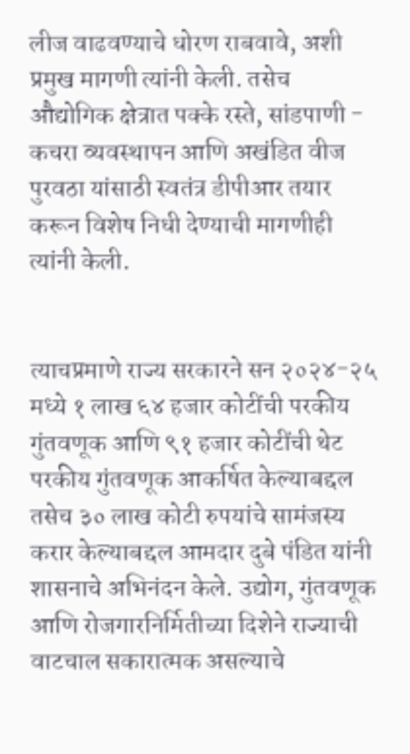लीज वाढवण्याचे धोरण राबवावे, अशी प्रमुख मागणी त्यांनी केली. तसेच औद्योगिक क्षेत्रात पक्के रस्ते, सांडपाणी - कचरा व्यवस्थापन आणि अखंडित वीज पुरवठा यांसाठी स्वतंत्र डीपीआर तयार करून विशेष निधी देण्याची मागणीही त्यांनी केली.


त्याचप्रमाणे राज्य सरकारने सन २०२४-२५ मध्ये १ लाख ६४ हजार कोटींची परकीय गुंतवणूक आणि ९१ हजार कोटींची थेट परकीय गुंतवणूक आकर्षित केल्याबद्दल तसेच ३० लाख कोटी रुपयांचे सामंजस्य करार केल्याबद्दल आमदार दुबे पंडित यांनी शासनाचे अभिनंदन केले. उद्योग, गुंतवणूक आणि रोजगारनिर्मितीच्या दिशेने राज्याची वाटचाल सकारात्मक असल्याचे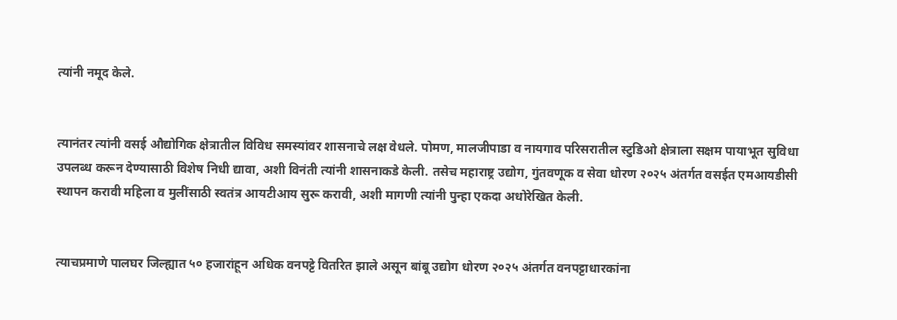त्यांनी नमूद केले.


त्यानंतर त्यांनी वसई औद्योगिक क्षेत्रातील विविध समस्यांवर शासनाचे लक्ष वेधले. पोमण, मालजीपाडा व नायगाव परिसरातील स्टुडिओ क्षेत्राला सक्षम पायाभूत सुविधा उपलब्ध करून देण्यासाठी विशेष निधी द्यावा, अशी विनंती त्यांनी शासनाकडे केली. तसेच महाराष्ट्र उद्योग, गुंतवणूक व सेवा धोरण २०२५ अंतर्गत वसईत एमआयडीसी स्थापन करावी महिला व मुलींसाठी स्वतंत्र आयटीआय सुरू करावी, अशी मागणी त्यांनी पुन्हा एकदा अधोरेखित केली.


त्याचप्रमाणे पालघर जिल्ह्यात ५० हजारांहून अधिक वनपट्टे वितरित झाले असून बांबू उद्योग धोरण २०२५ अंतर्गत वनपट्टाधारकांना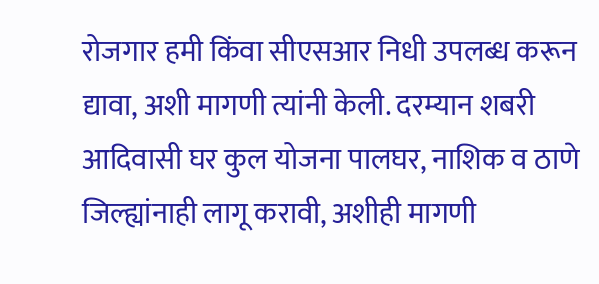रोजगार हमी किंवा सीएसआर निधी उपलब्ध करून द्यावा, अशी मागणी त्यांनी केली. दरम्यान शबरी आदिवासी घर कुल योजना पालघर, नाशिक व ठाणे जिल्ह्यांनाही लागू करावी, अशीही मागणी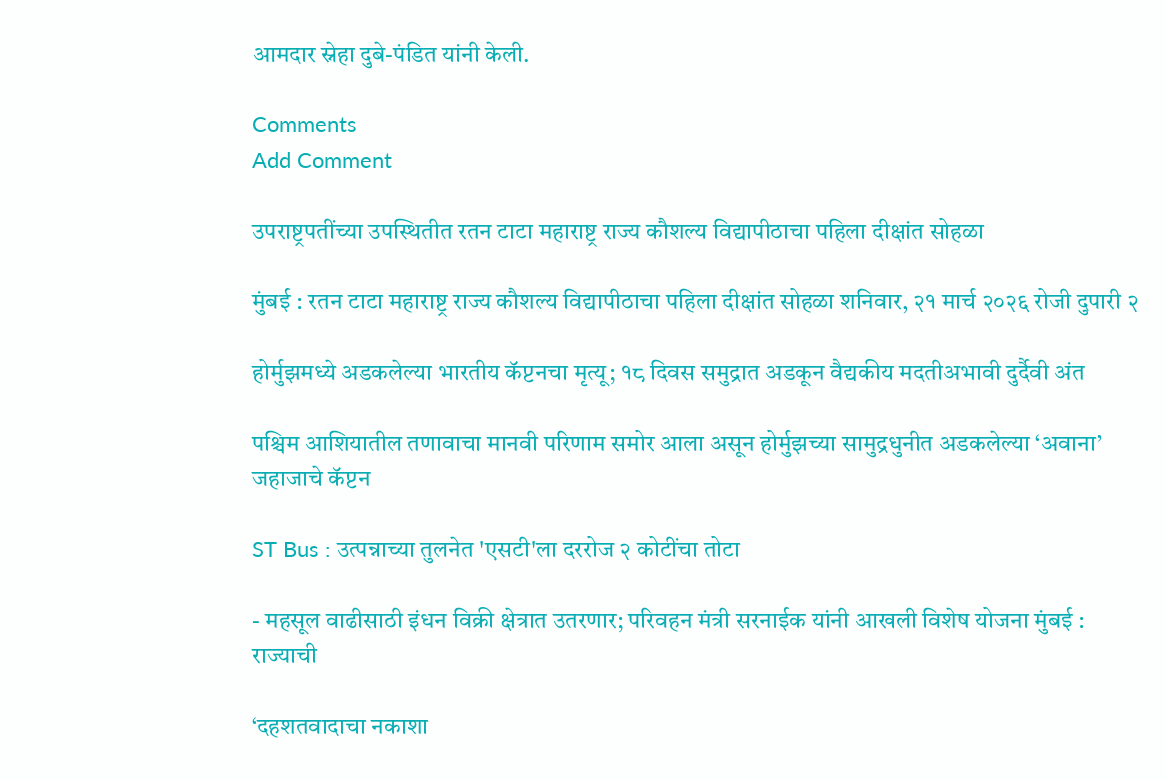आमदार स्नेहा दुबे-पंडित यांनी केली.

Comments
Add Comment

उपराष्ट्रपतींच्या उपस्थितीत रतन टाटा महाराष्ट्र राज्य कौशल्य विद्यापीठाचा पहिला दीक्षांत सोहळा

मुंबई : रतन टाटा महाराष्ट्र राज्य कौशल्य विद्यापीठाचा पहिला दीक्षांत सोहळा शनिवार, २१ मार्च २०२६ रोजी दुपारी २

होर्मुझमध्ये अडकलेल्या भारतीय कॅप्टनचा मृत्यू; १८ दिवस समुद्रात अडकून वैद्यकीय मदतीअभावी दुर्दैवी अंत

पश्चिम आशियातील तणावाचा मानवी परिणाम समोर आला असून होर्मुझच्या सामुद्रधुनीत अडकलेल्या ‘अवाना’ जहाजाचे कॅप्टन

ST Bus : उत्पन्नाच्या तुलनेत 'एसटी'ला दररोज २ कोटींचा तोटा

- महसूल वाढीसाठी इंधन विक्री क्षेत्रात उतरणार; परिवहन मंत्री सरनाईक यांनी आखली विशेष योजना मुंबई : राज्याची

‘दहशतवादाचा नकाशा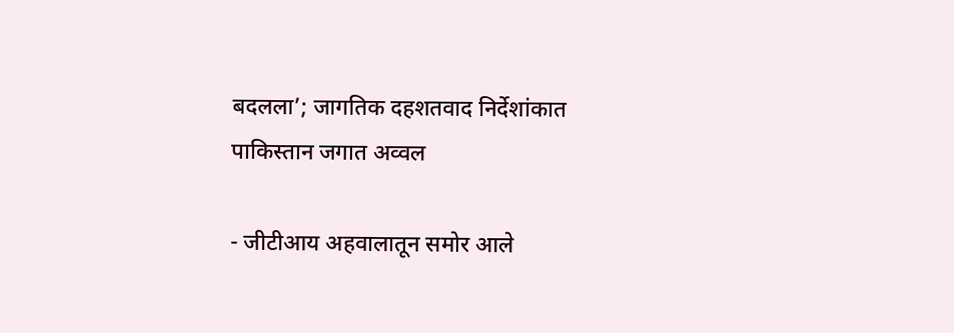बदलला’; जागतिक दहशतवाद निर्देशांकात पाकिस्तान जगात अव्वल

- जीटीआय अहवालातून समोर आले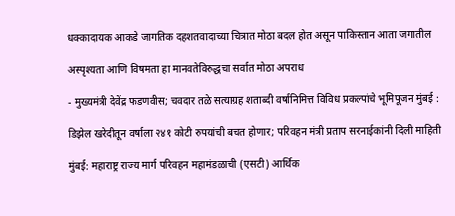धक्कादायक आकडे जागतिक दहशतवादाच्या चित्रात मोठा बदल होत असून पाकिस्तान आता जगातील

अस्पृश्यता आणि विषमता हा मानवतेविरुद्धचा सर्वात मोठा अपराध

- मुख्यमंत्री देवेंद्र फडणवीस; चवदार तळे सत्याग्रह शताब्दी वर्षानिमित्त विविध प्रकल्पांचे भूमिपूजन मुंबई :

डिझेल खरेदीतून वर्षाला २४१ कोटी रुपयांची बचत होणार; परिवहन मंत्री प्रताप सरनाईकांनी दिली माहिती

मुंबई: महाराष्ट्र राज्य मार्ग परिवहन महामंडळाची (एसटी) आर्थिक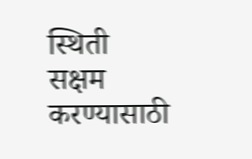स्थिती सक्षम करण्यासाठी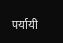पर्यायी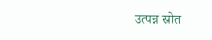उत्पन्न स्रोत